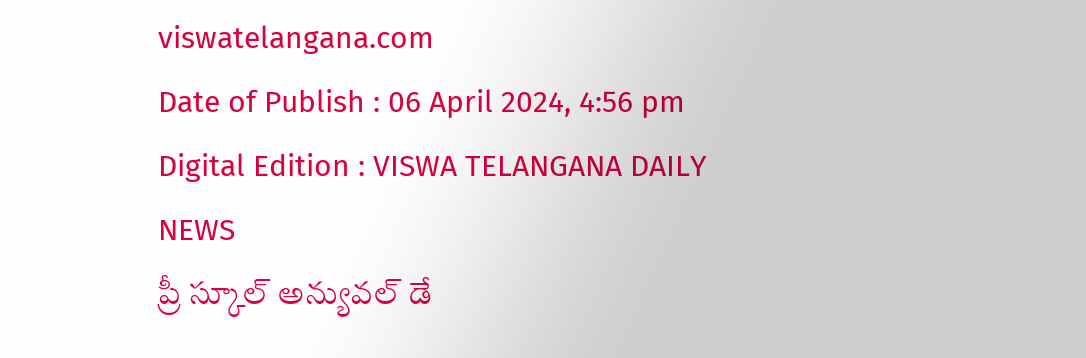viswatelangana.com
Date of Publish : 06 April 2024, 4:56 pm Digital Edition : VISWA TELANGANA DAILY NEWS
ప్రీ స్కూల్ అన్యువల్ డే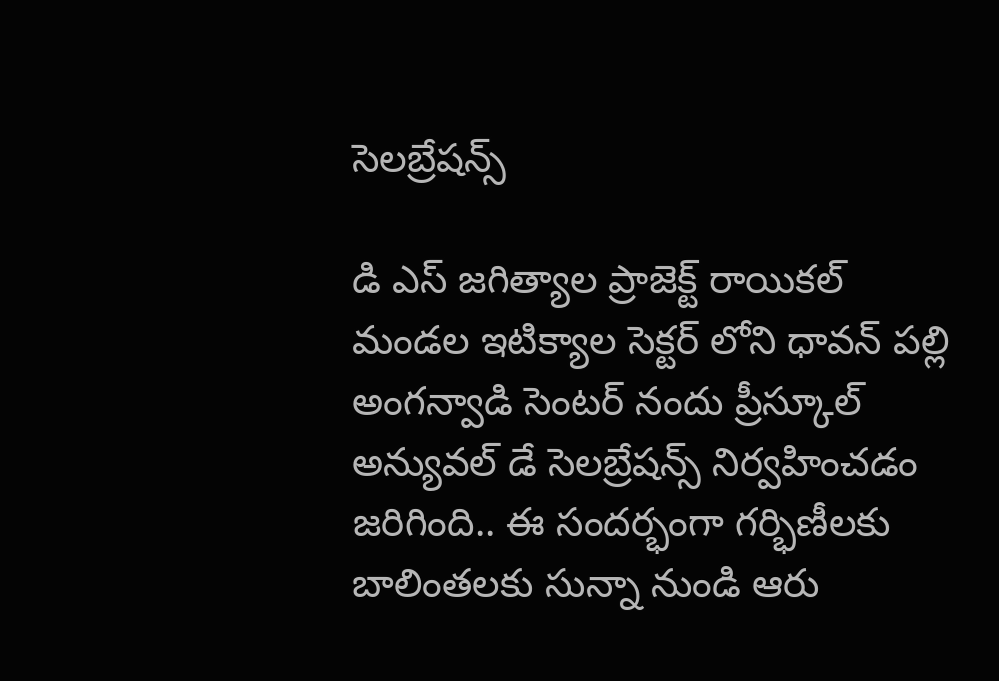సెలబ్రేషన్స్

డి ఎస్ జగిత్యాల ప్రాజెక్ట్ రాయికల్ మండల ఇటిక్యాల సెక్టర్ లోని ధావన్ పల్లి అంగన్వాడి సెంటర్ నందు ప్రీస్కూల్ అన్యువల్ డే సెలబ్రేషన్స్ నిర్వహించడం జరిగింది.. ఈ సందర్భంగా గర్భిణీలకు బాలింతలకు సున్నా నుండి ఆరు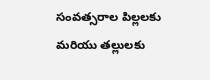సంవత్సరాల పిల్లలకు మరియు తల్లులకు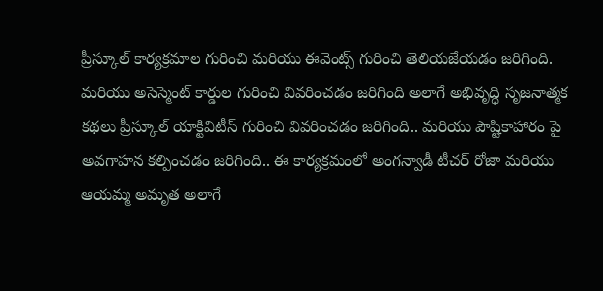ప్రీస్కూల్ కార్యక్రమాల గురించి మరియు ఈవెంట్స్ గురించి తెలియజేయడం జరిగింది. మరియు అసెస్మెంట్ కార్డుల గురించి వివరించడం జరిగింది అలాగే అభివృద్ధి సృజనాత్మక కథలు ప్రీస్కూల్ యాక్టివిటీస్ గురించి వివరించడం జరిగింది.. మరియు పౌష్టికాహారం పై అవగాహన కల్పించడం జరిగింది.. ఈ కార్యక్రమంలో అంగన్వాడీ టీచర్ రోజా మరియు ఆయమ్మ అమృత అలాగే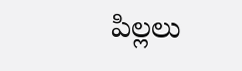పిల్లలు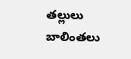తల్లులు బాలింతలు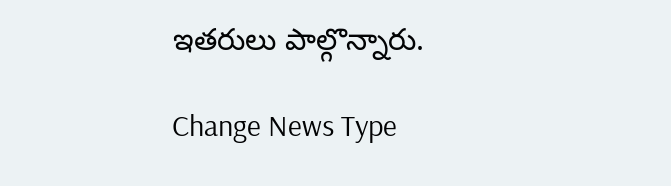ఇతరులు పాల్గొన్నారు.

Change News Type